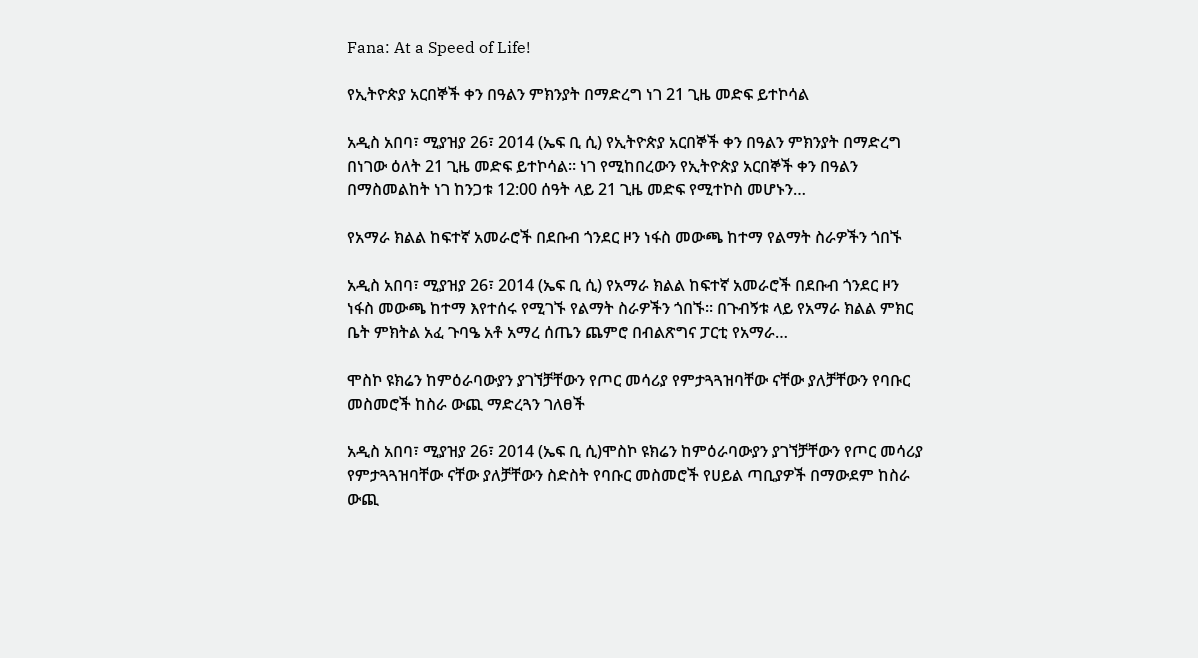Fana: At a Speed of Life!

የኢትዮጵያ አርበኞች ቀን በዓልን ምክንያት በማድረግ ነገ 21 ጊዜ መድፍ ይተኮሳል

አዲስ አበባ፣ ሚያዝያ 26፣ 2014 (ኤፍ ቢ ሲ) የኢትዮጵያ አርበኞች ቀን በዓልን ምክንያት በማድረግ በነገው ዕለት 21 ጊዜ መድፍ ይተኮሳል። ነገ የሚከበረውን የኢትዮጵያ አርበኞች ቀን በዓልን በማስመልከት ነገ ከንጋቱ 12:00 ሰዓት ላይ 21 ጊዜ መድፍ የሚተኮስ መሆኑን…

የአማራ ክልል ከፍተኛ አመራሮች በደቡብ ጎንደር ዞን ነፋስ መውጫ ከተማ የልማት ስራዎችን ጎበኙ

አዲስ አበባ፣ ሚያዝያ 26፣ 2014 (ኤፍ ቢ ሲ) የአማራ ክልል ከፍተኛ አመራሮች በደቡብ ጎንደር ዞን ነፋስ መውጫ ከተማ እየተሰሩ የሚገኙ የልማት ስራዎችን ጎበኙ፡፡ በጉብኝቱ ላይ የአማራ ክልል ምክር ቤት ምክትል አፈ ጉባዔ አቶ አማረ ሰጤን ጨምሮ በብልጽግና ፓርቲ የአማራ…

ሞስኮ ዩክሬን ከምዕራባውያን ያገኘቻቸውን የጦር መሳሪያ የምታጓጓዝባቸው ናቸው ያለቻቸውን የባቡር መስመሮች ከስራ ውጪ ማድረጓን ገለፀች

አዲስ አበባ፣ ሚያዝያ 26፣ 2014 (ኤፍ ቢ ሲ)ሞስኮ ዩክሬን ከምዕራባውያን ያገኘቻቸውን የጦር መሳሪያ የምታጓጓዝባቸው ናቸው ያለቻቸውን ስድስት የባቡር መስመሮች የሀይል ጣቢያዎች በማውደም ከስራ ውጪ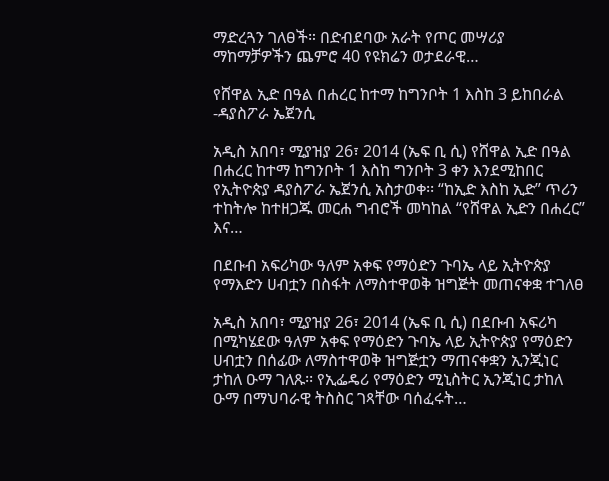ማድረጓን ገለፀች። በድብደባው አራት የጦር መሣሪያ ማከማቻዎችን ጨምሮ 40 የዩክሬን ወታደራዊ…

የሸዋል ኢድ በዓል በሐረር ከተማ ከግንቦት 1 እስከ 3 ይከበራል -ዳያስፖራ ኤጀንሲ

አዲስ አበባ፣ ሚያዝያ 26፣ 2014 (ኤፍ ቢ ሲ) የሸዋል ኢድ በዓል በሐረር ከተማ ከግንቦት 1 እስከ ግንቦት 3 ቀን እንደሚከበር የኢትዮጵያ ዳያስፖራ ኤጀንሲ አስታወቀ፡፡ “ከኢድ እስከ ኢድ” ጥሪን ተከትሎ ከተዘጋጁ መርሐ ግብሮች መካከል “የሸዋል ኢድን በሐረር” እና…

በደቡብ አፍሪካው ዓለም አቀፍ የማዕድን ጉባኤ ላይ ኢትዮጵያ የማእድን ሀብቷን በስፋት ለማስተዋወቅ ዝግጅት መጠናቀቋ ተገለፀ

አዲስ አበባ፣ ሚያዝያ 26፣ 2014 (ኤፍ ቢ ሲ) በደቡብ አፍሪካ በሚካሄደው ዓለም አቀፍ የማዕድን ጉባኤ ላይ ኢትዮጵያ የማዕድን ሀብቷን በሰፊው ለማስተዋወቅ ዝግጅቷን ማጠናቀቋን ኢንጂነር ታከለ ዑማ ገለጹ፡፡ የኢፌዴሪ የማዕድን ሚኒስትር ኢንጂነር ታከለ ዑማ በማህባራዊ ትስስር ገጻቸው ባሰፈሩት…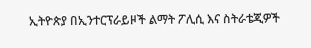ኢትዮጵያ በኢንተርፕራይዞች ልማት ፖሊሲ እና ስትራቴጂዎች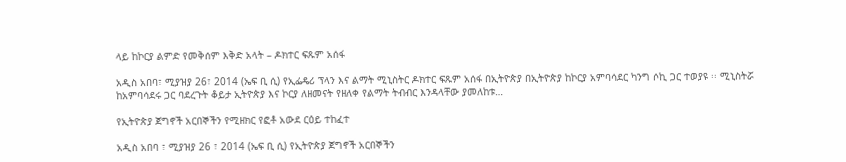ላይ ከኮርያ ልምድ የመቅሰም እቅድ አላት – ዶክተር ፍጹም አሰፋ

አዲስ አበባ፣ ሚያዝያ 26፣ 2014 (ኤፍ ቢ ሲ) የኢፌዴሪ ፕላን እና ልማት ሚኒስትር ዶክተር ፍጹም አሰፋ በኢትዮጵያ በኢትዮጵያ ከኮርያ አምባሳደር ካንግ ሶኪ ጋር ተወያዩ ፡፡ ሚኒስትሯ ከአምባሳደሩ ጋር ባደረጉት ቆይታ ኢትዮጵያ እና ኮርያ ለዘመናት የዘለቀ የልማት ትብብር እንዳላቸው ያመለከቱ…

የኢትዮጵያ ጀግኖች አርበኞችን የሚዘክር የፎቶ አውደ ርዕይ ተከፈተ

አዲስ አበባ ፣ ሚያዝያ 26 ፣ 2014 (ኤፍ ቢ ሲ) የኢትዮጵያ ጀግኖች አርበኞችን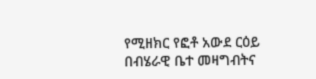የሚዘክር የፎቶ አውደ ርዕይ በብሄራዊ ቤተ መዛግብትና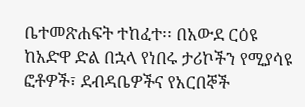ቤተመጽሐፍት ተከፈተ፡፡ በአውደ ርዕዩ ከአድዋ ድል በኋላ የነበሩ ታሪኮችን የሚያሳዩ ፎቶዎች፣ ደብዳቤዎችና የአርበኞች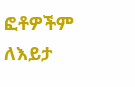ፎቶዎችም ለእይታ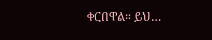ቀርበዋል። ይህ…